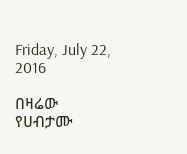Friday, July 22, 2016

በዛሬው የሀብታሙ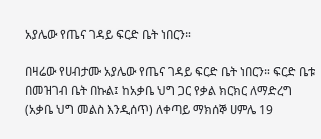አያሌው የጤና ገዳይ ፍርድ ቤት ነበርን።

በዛሬው የሀብታሙ አያሌው የጤና ገዳይ ፍርድ ቤት ነበርን። ፍርድ ቤቱ በመዝገብ ቤት በኩል፤ ከአቃቤ ህግ ጋር የቃል ክርክር ለማድረግ (አቃቤ ህግ መልስ እንዲሰጥ) ለቀጣይ ማክሰኞ ሀምሌ 19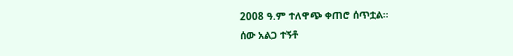2008 ዓ.ም ተለዋጭ ቀጠሮ ሰጥቷል።
ሰው አልጋ ተኝቶ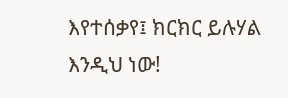እየተሰቃየ፤ ክርክር ይሉሃል እንዲህ ነው!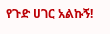የጉድ ሀገር አልኩኝ!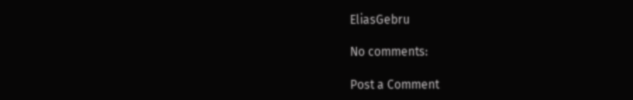EliasGebru

No comments:

Post a Comment